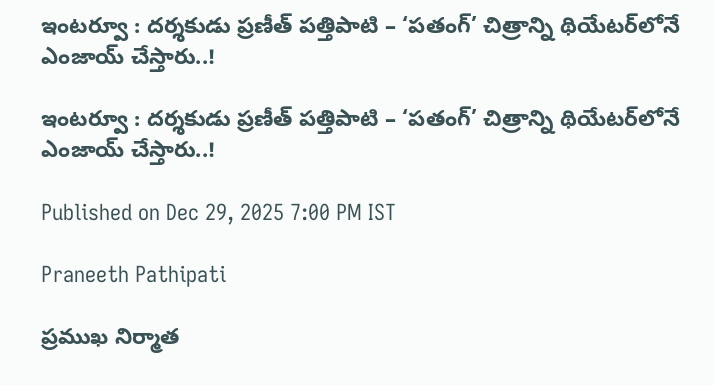ఇంటర్వూ : దర్శకుడు ప్రణీత్ పత్తిపాటి – ‘పతంగ్’ చిత్రాన్ని థియేటర్‌లోనే ఎంజాయ్ చేస్తారు..!

ఇంటర్వూ : దర్శకుడు ప్రణీత్ పత్తిపాటి – ‘పతంగ్’ చిత్రాన్ని థియేటర్‌లోనే ఎంజాయ్ చేస్తారు..!

Published on Dec 29, 2025 7:00 PM IST

Praneeth Pathipati

ప్రముఖ నిర్మాత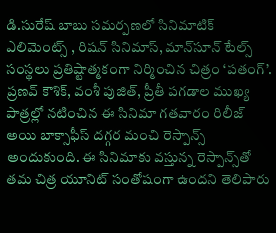డి.సురేష్‌ బాబు సమర్పణలో సినిమాటిక్ ఎలిమెంట్స్ , రిష‌న్ సినిమాస్, మాన్‌సూన్‌ టేల్స్‌ సంస్థలు ప్రతిష్టాత్మకంగా నిర్మించిన చిత్రం ‘పతంగ్’. ప్రణవ్ కౌశిక్, వంశీ పుజిత్, ప్రీతీ పగడాల ముఖ్య పాత్రల్లో నటించిన ఈ సినిమా గతవారం రిలీజ్ అయి బాక్సాఫీస్ దగ్గర మంచి రెస్పాన్స్ అందుకుంది. ఈ సినిమాకు వస్తున్న రెస్పాన్స్‌తో తమ చిత్ర యూనిట్ సంతోషంగా ఉందని తెలిపారు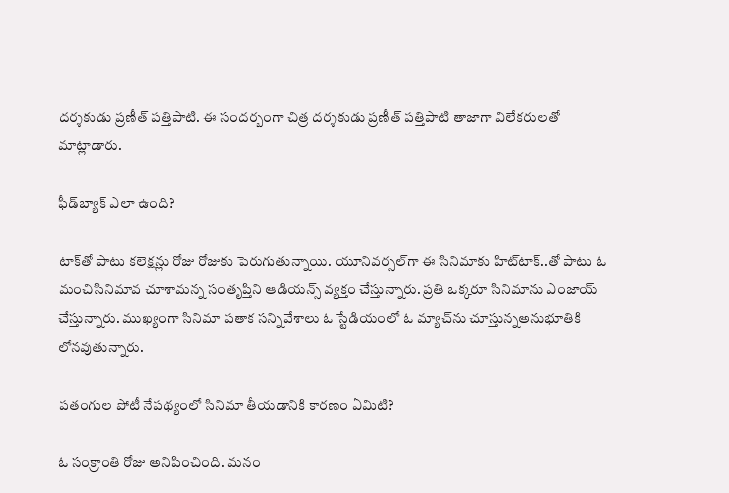దర్శకుడు ప్రణీత్ పత్తిపాటి. ఈ సందర్బంగా చిత్ర దర్శకుడు ప్రణీత్‌ పత్తిపాటి తాజాగా విలేకరులతో మాట్లాడారు.

ఫీడ్‌బ్యాక్‌ ఎలా ఉంది?

టాక్‌తో పాటు కలెక్షన్లు రోజు రోజుకు పెరుగుతున్నాయి. యూనివర్సల్‌గా ఈ సినిమాకు హిట్‌టాక్‌..తో పాటు ఓ మంచిసినిమావ చూశామన్న సంతృప్తిని ఆడియన్స్‌ వ్యక్తం చేస్తున్నారు. ప్రతి ఒక్కరూ సినిమాను ఎంజాయ్‌ చేస్తున్నారు. ముఖ్యంగా సినిమా పతాక సన్నివేశాలు ఓ స్టేడియంలో ఓ మ్యాచ్‌ను చూస్తున్నఅనుభూతికి లోనవుతున్నారు.

పతంగుల పోటీ నేపథ్యంలో సినిమా తీయడానికి కారణం ఏమిటి?

ఓ సంక్రాంతి రోజు అనిపించింది. మనం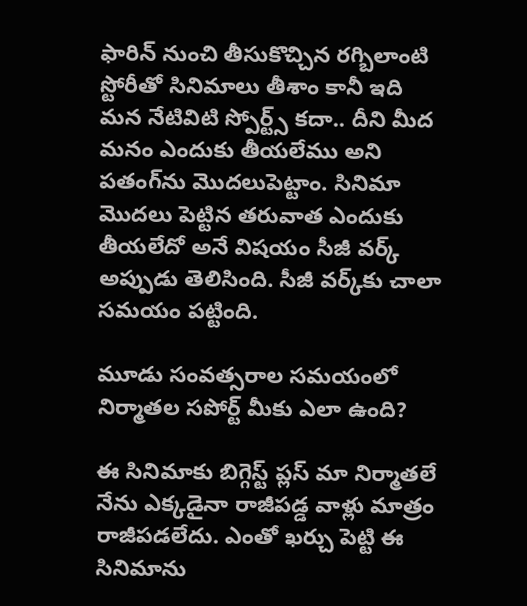ఫారిన్‌ నుంచి తీసుకొచ్చిన రగ్బిలాంటి స్టోరీతో సినిమాలు తీశాం కానీ ఇది మన నేటివిటి స్పోర్ట్స్‌ కదా.. దీని మీద మనం ఎందుకు తీయలేము అని పతంగ్‌ను మొదలుపెట్టాం. సినిమా మొదలు పెట్టిన తరువాత ఎందుకు తీయలేదో అనే విషయం సీజీ వర్క్‌ అప్పుడు తెలిసింది. సీజీ వర్క్‌కు చాలా సమయం పట్టింది.

మూడు సంవత్సరాల సమయంలో నిర్మాతల సపోర్ట్‌ మీకు ఎలా ఉంది?

ఈ సినిమాకు బిగ్గెస్ట్‌ ప్లస్‌ మా నిర్మాతలే నేను ఎక్కడైనా రాజీపడ్డ వాళ్లు మాత్రం రాజీపడలేదు. ఎంతో ఖర్చు పెట్టి ఈ సినిమాను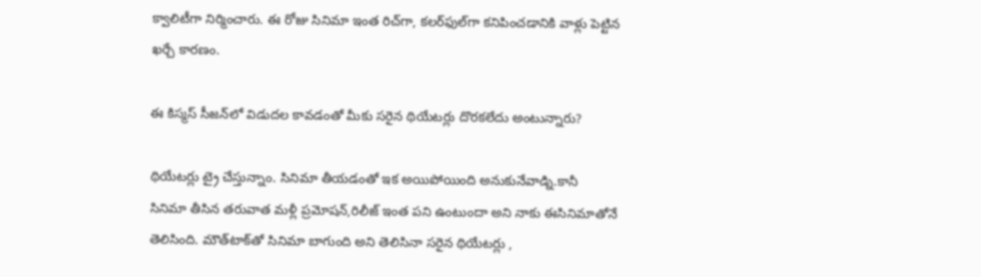క్వాలిటీగా నిర్మించారు. ఈ రోజు సినిమా ఇంత రిచ్‌గా, కలర్‌ఫుల్‌గా కనిపించడానికి వాళ్లు పెట్టిన ఖర్చే కారణం.

ఈ కిస్మస్‌ సీజన్‌లో విడుదల కావడంతో మీకు సరైన థియేటర్లు దొరకలేదు అంటున్నారు?

థియేటర్లు ట్రై చేస్తున్నాం. సినిమా తీయడంతో ఇక అయిపోయింది అనుకునేవాడ్ని.కానీ సినిమా తీసిన తరువాత మళ్లీ ప్రమోషన్‌,రిలీజ్‌ ఇంత పని ఉంటుందా అని నాకు ఈసినిమాతోనే తెలిసింది. మౌత్‌టాక్‌తో సినిమా బాగుంది అని తెలిసినా సరైన థియేటర్లు ,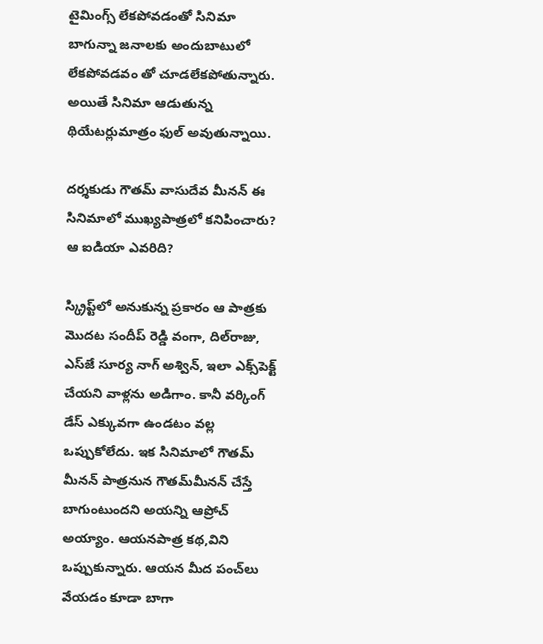టైమింగ్స్‌ లేకపోవడంతో సినిమా బాగున్నా జనాలకు అందుబాటులో లేకపోవడవం తో చూడలేకపోతున్నారు. అయితే సినిమా ఆడుతున్న థియేటర్లుమాత్రం ఫుల్‌ అవుతున్నాయి.

దర్శకుడు గౌతమ్‌ వాసుదేవ మీనన్‌ ఈ సినిమాలో ముఖ్యపాత్రలో కనిపించారు? ఆ ఐడియా ఎవరిది?

స్క్రిప్ట్‌లో అనుకున్న ప్రకారం ఆ పాత్రకు మొదట సందీప్‌ రెడ్డి వంగా, దిల్‌రాజు, ఎస్‌జే సూర్య నాగ్‌ అశ్విన్‌, ఇలా ఎక్స్‌పెక్ట్‌ చేయని వాళ్లను అడిగాం. కానీ వర్కింగ్ డేస్‌ ఎక్కువగా ఉండటం వల్ల ఒప్పుకోలేదు. ఇక సినిమాలో గౌతమ్‌ మీనన్‌ పాత్రనున గౌతమ్‌మీనన్‌ చేస్తే బాగుంటుందని అయన్ని ఆప్రోచ్‌ అయ్యాం. ఆయనపాత్ర కథ,విని ఒప్పుకున్నారు. ఆయన మీద పంచ్‌లు వేయడం కూడా బాగా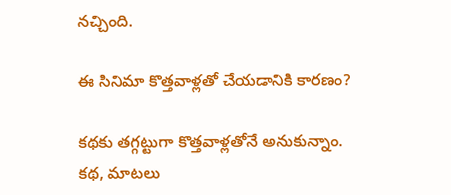నచ్చింది.

ఈ సినిమా కొత్తవాళ్లతో చేయడానికి కారణం?

కథకు తగ్గట్టుగా కొత్తవాళ్లతోనే అనుకున్నాం. కథ, మాటలు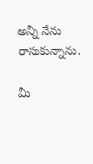అన్నీ నేను రాసుకున్నాను.

మీ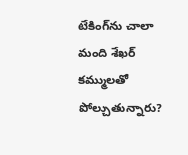టేకింగ్‌ను చాలా మంది శేఖర్‌ కమ్ములతో పోల్చుతున్నారు?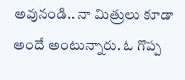అవునండి.. నా మిత్రులు కూడా అందే అంటున్నారు. ఓ గొప్ప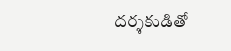దర్శకుడితో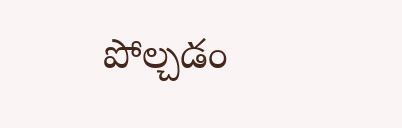పోల్చడం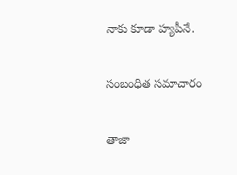నాకు కూడా హ్యపీనే.

సంబంధిత సమాచారం

తాజా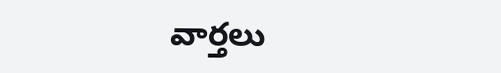వార్తలు